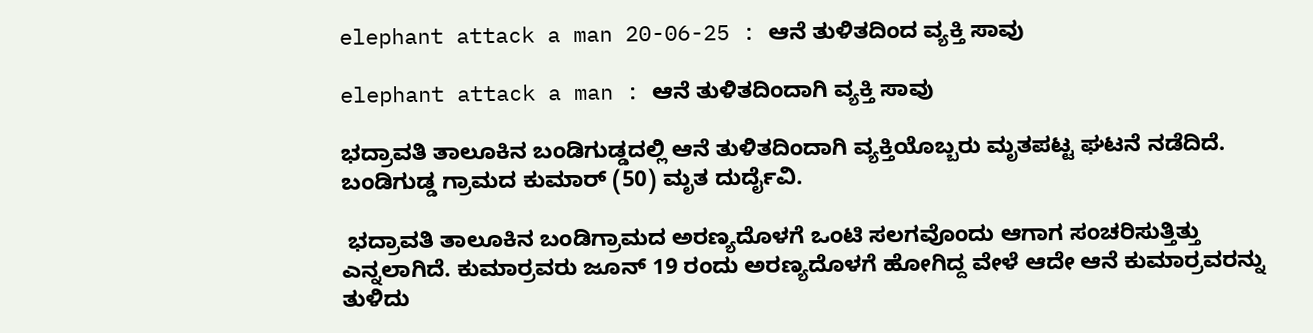elephant attack a man 20-06-25 : ಆನೆ ತುಳಿತದಿಂದ ವ್ಯಕ್ತಿ ಸಾವು

elephant attack a man : ಆನೆ ತುಳಿತದಿಂದಾಗಿ ವ್ಯಕ್ತಿ ಸಾವು

ಭದ್ರಾವತಿ ತಾಲೂಕಿನ ಬಂಡಿಗುಡ್ಡದಲ್ಲಿ ಆನೆ ತುಳಿತದಿಂದಾಗಿ ವ್ಯಕ್ತಿಯೊಬ್ಬರು ಮೃತಪಟ್ಟ ಘಟನೆ ನಡೆದಿದೆ. ಬಂಡಿಗುಡ್ಡ ಗ್ರಾಮದ ಕುಮಾರ್ (50) ಮೃತ ದುರ್ದೈವಿ.

 ಭದ್ರಾವತಿ ತಾಲೂಕಿನ ಬಂಡಿಗ್ರಾಮದ ಅರಣ್ಯದೊಳಗೆ ಒಂಟಿ ಸಲಗವೊಂದು ಆಗಾಗ ಸಂಚರಿಸುತ್ತಿತ್ತು ಎನ್ನಲಾಗಿದೆ. ಕುಮಾರ್ರವರು ಜೂನ್ 19 ರಂದು ಅರಣ್ಯದೊಳಗೆ ಹೋಗಿದ್ದ ವೇಳೆ ಆದೇ ಆನೆ ಕುಮಾರ್ರವರನ್ನು ತುಳಿದು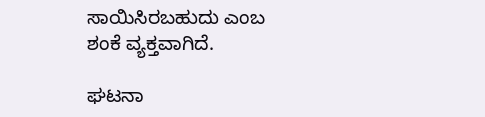ಸಾಯಿಸಿರಬಹುದು ಎಂಬ ಶಂಕೆ ವ್ಯಕ್ತವಾಗಿದೆ.

ಘಟನಾ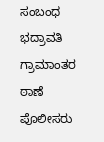ಸಂಬಂಧ ಭದ್ರಾವತಿ ಗ್ರಾಮಾಂತರ ಠಾಣೆ ಪೊಲೀಸರು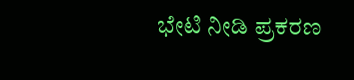ಭೇಟಿ ನೀಡಿ ಪ್ರಕರಣ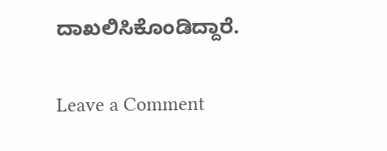ದಾಖಲಿಸಿಕೊಂಡಿದ್ದಾರೆ.

Leave a Comment